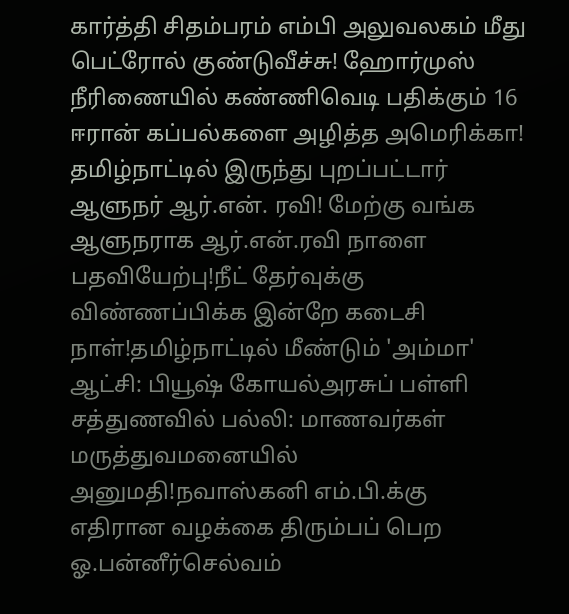கார்த்தி சிதம்பரம் எம்பி அலுவலகம் மீது பெட்ரோல் குண்டுவீச்சு! ஹோர்முஸ் நீரிணையில் கண்ணிவெடி பதிக்கும் 16 ஈரான் கப்பல்களை அழித்த அமெரிக்கா! தமிழ்நாட்டில் இருந்து புறப்பட்டார் ஆளுநர் ஆர்.என். ரவி! மேற்கு வங்க ஆளுநராக ஆர்.என்.ரவி நாளை பதவியேற்பு!நீட் தேர்வுக்கு விண்ணப்பிக்க இன்றே கடைசி நாள்!தமிழ்நாட்டில் மீண்டும் 'அம்மா' ஆட்சி: பியூஷ் கோயல்அரசுப் பள்ளி சத்துணவில் பல்லி: மாணவர்கள் மருத்துவமனையில் அனுமதி!நவாஸ்கனி எம்.பி.க்கு எதிரான வழக்கை திரும்பப் பெற ஓ.பன்னீர்செல்வம்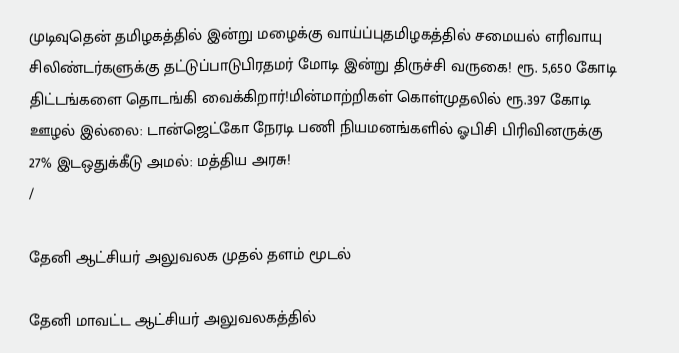முடிவுதென் தமிழகத்தில் இன்று மழைக்கு வாய்ப்புதமிழகத்தில் சமையல் எரிவாயு சிலிண்டர்களுக்கு தட்டுப்பாடுபிரதமர் மோடி இன்று திருச்சி வருகை! ரூ. 5,650 கோடி திட்டங்களை தொடங்கி வைக்கிறார்!மின்மாற்றிகள் கொள்முதலில் ரூ.397 கோடி ஊழல் இல்லை: டான்ஜெட்கோ நேரடி பணி நியமனங்களில் ஓபிசி பிரிவினருக்கு 27% இடஒதுக்கீடு அமல்: மத்திய அரசு!
/

தேனி ஆட்சியர் அலுவலக முதல் தளம் மூடல்

தேனி மாவட்ட ஆட்சியர் அலுவலகத்தில்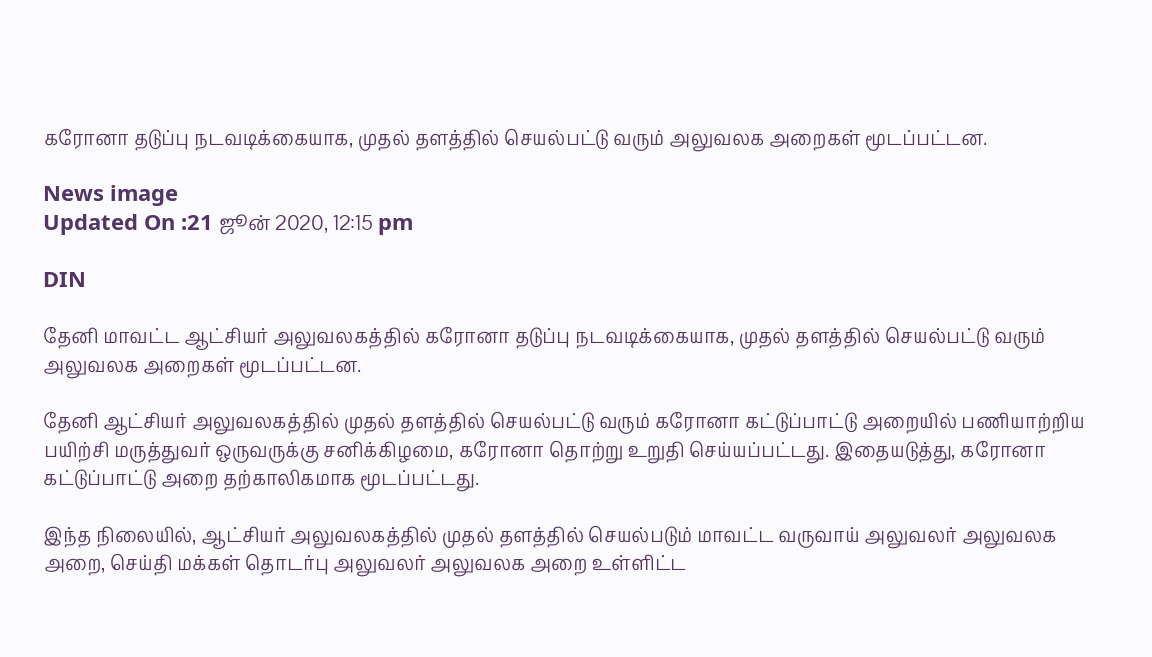கரோனா தடுப்பு நடவடிக்கையாக, முதல் தளத்தில் செயல்பட்டு வரும் அலுவலக அறைகள் மூடப்பட்டன.

News image
Updated On :21 ஜூன் 2020, 12:15 pm

DIN

தேனி மாவட்ட ஆட்சியர் அலுவலகத்தில் கரோனா தடுப்பு நடவடிக்கையாக, முதல் தளத்தில் செயல்பட்டு வரும் அலுவலக அறைகள் மூடப்பட்டன.

தேனி ஆட்சியர் அலுவலகத்தில் முதல் தளத்தில் செயல்பட்டு வரும் கரோனா கட்டுப்பாட்டு அறையில் பணியாற்றிய பயிற்சி மருத்துவர் ஒருவருக்கு சனிக்கிழமை, கரோனா தொற்று உறுதி செய்யப்பட்டது. இதையடுத்து, கரோனா கட்டுப்பாட்டு அறை தற்காலிகமாக மூடப்பட்டது.

இந்த நிலையில், ஆட்சியர் அலுவலகத்தில் முதல் தளத்தில் செயல்படும் மாவட்ட வருவாய் அலுவலர் அலுவலக அறை, செய்தி மக்கள் தொடர்பு அலுவலர் அலுவலக அறை உள்ளிட்ட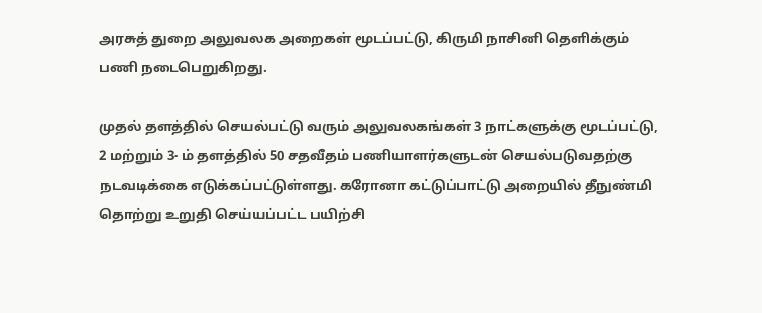அரசுத் துறை அலுவலக அறைகள் மூடப்பட்டு, கிருமி நாசினி தெளிக்கும் பணி நடைபெறுகிறது.

முதல் தளத்தில் செயல்பட்டு வரும் அலுவலகங்கள் 3 நாட்களுக்கு மூடப்பட்டு, 2 மற்றும் 3- ம் தளத்தில் 50 சதவீதம் பணியாளர்களுடன் செயல்படுவதற்கு நடவடிக்கை எடுக்கப்பட்டுள்ளது. கரோனா கட்டுப்பாட்டு அறையில் தீநுண்மி தொற்று உறுதி செய்யப்பட்ட பயிற்சி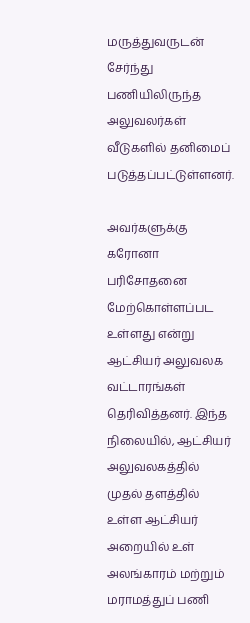மருத்துவருடன் சேர்ந்து பணியிலிருந்த அலுவலர்கள் வீடுகளில் தனிமைப் படுத்தப்பட்டுள்ளனர்.

அவர்களுக்கு கரோனா பரிசோதனை மேற்கொள்ளப்பட உள்ளது என்று ஆட்சியர் அலுவலக வட்டாரங்கள் தெரிவித்தனர். இந்த நிலையில், ஆட்சியர் அலுவலகத்தில் முதல் தளத்தில் உள்ள ஆட்சியர் அறையில் உள் அலங்காரம் மற்றும் மராமத்துப் பணி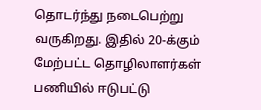தொடர்ந்து நடைபெற்று வருகிறது. இதில் 20-க்கும் மேற்பட்ட தொழிலாளர்கள் பணியில் ஈடுபட்டு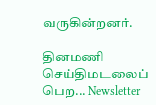வருகின்றனர்.

தினமணி செய்திமடலைப் பெற... Newsletter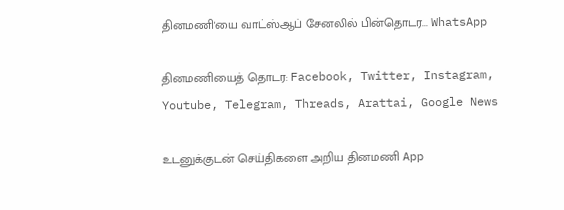தினமணி'யை வாட்ஸ்ஆப் சேனலில் பின்தொடர... WhatsApp

தினமணியைத் தொடர: Facebook, Twitter, Instagram, Youtube, Telegram, Threads, Arattai, Google News

உடனுக்குடன் செய்திகளை அறிய தினமணி App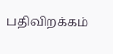பதிவிறக்கம்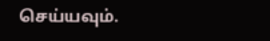செய்யவும்.